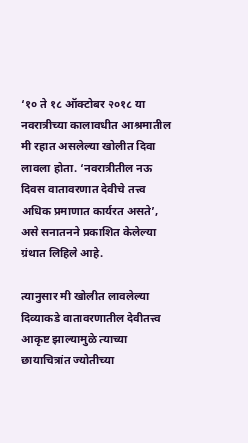‘१० ते १८ ऑक्टोबर २०१८ या नवरात्रीच्या कालावधीत आश्रमातील मी रहात असलेल्या खोलीत दिवा लावला होता. ‘नवरात्रीतील नऊ दिवस वातावरणात देवीचे तत्त्व अधिक प्रमाणात कार्यरत असते’, असे सनातनने प्रकाशित केलेल्या ग्रंथात लिहिले आहे.

त्यानुसार मी खोलीत लावलेल्या दिव्याकडे वातावरणातील देवीतत्त्व आकृष्ट झाल्यामुळे त्याच्या छायाचित्रांत ज्योतीच्या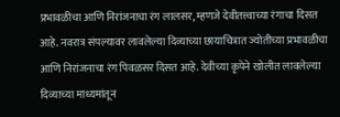प्रभावळीचा आणि निरांजनाचा रंग लालसर, म्हणजे देवीतत्त्वाच्या रंगाचा दिसत आहे. नवरात्र संपल्यावर लावलेल्या दिव्याच्या छायाचित्रात ज्योतीच्या प्रभावळीचा आणि निरांजनाचा रंग पिवळसर दिसत आहे. देवीच्या कृपेने खोलीत लावलेल्या दिव्याच्या माध्यमांतून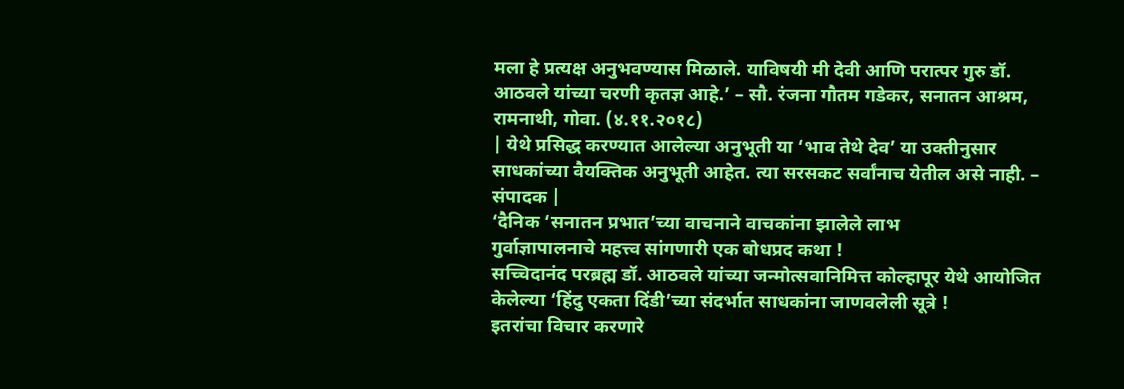मला हे प्रत्यक्ष अनुभवण्यास मिळाले. याविषयी मी देवी आणि परात्पर गुरु डॉ. आठवले यांच्या चरणी कृतज्ञ आहे.’ – सौ. रंजना गौतम गडेकर, सनातन आश्रम, रामनाथी, गोवा. (४.११.२०१८)
| येथे प्रसिद्ध करण्यात आलेल्या अनुभूती या ‘भाव तेथे देव’ या उक्तीनुसार साधकांच्या वैयक्तिक अनुभूती आहेत. त्या सरसकट सर्वांनाच येतील असे नाही. – संपादक |
‘दैनिक ‘सनातन प्रभात’च्या वाचनाने वाचकांना झालेले लाभ
गुर्वाज्ञापालनाचे महत्त्व सांगणारी एक बोधप्रद कथा !
सच्चिदानंद परब्रह्म डॉ. आठवले यांच्या जन्मोत्सवानिमित्त कोल्हापूर येथे आयोजित केलेल्या ‘हिंदु एकता दिंडी’च्या संदर्भात साधकांना जाणवलेली सूत्रे !
इतरांचा विचार करणारे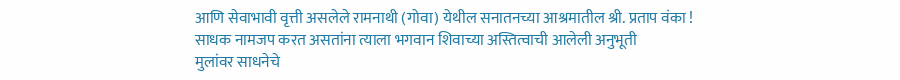आणि सेवाभावी वृत्ती असलेले रामनाथी (गोवा) येथील सनातनच्या आश्रमातील श्री. प्रताप वंका !
साधक नामजप करत असतांना त्याला भगवान शिवाच्या अस्तित्वाची आलेली अनुभूती
मुलांवर साधनेचे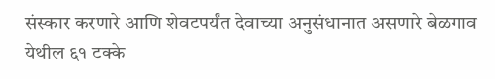संस्कार करणारे आणि शेवटपर्यंत देवाच्या अनुसंधानात असणारे बेळगाव येथील ६१ टक्के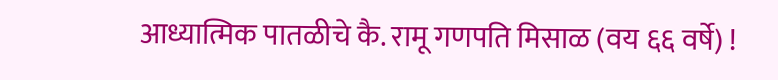आध्यात्मिक पातळीचे कै. रामू गणपति मिसाळ (वय ६६ वर्षे) !